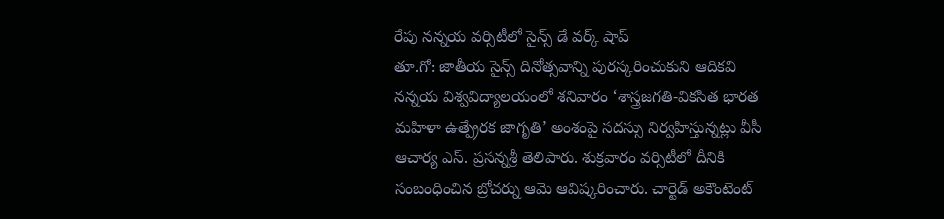రేపు నన్నయ వర్సిటీలో సైన్స్ డే వర్క్ షాప్
తూ.గో: జాతీయ సైన్స్ దినోత్సవాన్ని పురస్కరించుకుని ఆదికవి నన్నయ విశ్వవిద్యాలయంలో శనివారం ‘శాస్త్రజగతి-వికసిత భారత మహిళా ఉత్ప్రేరక జాగృతి’ అంశంపై సదస్సు నిర్వహిస్తున్నట్లు వీసీ ఆచార్య ఎస్. ప్రసన్నశ్రీ తెలిపారు. శుక్రవారం వర్సిటీలో దీనికి సంబంధించిన బ్రోచర్ను ఆమె ఆవిష్కరించారు. చార్టెడ్ అకౌంటెంట్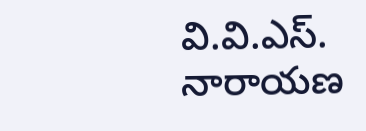వి.వి.ఎస్. నారాయణ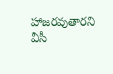హాజరవుతారని వీసీ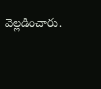వెల్లడించారు.